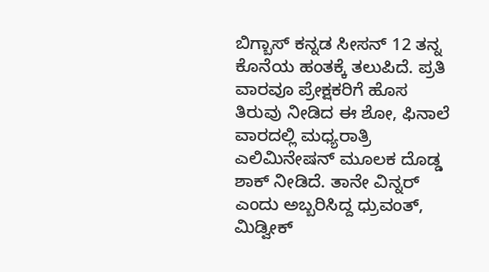ಬಿಗ್ಬಾಸ್ ಕನ್ನಡ ಸೀಸನ್ 12 ತನ್ನ ಕೊನೆಯ ಹಂತಕ್ಕೆ ತಲುಪಿದೆ. ಪ್ರತಿ ವಾರವೂ ಪ್ರೇಕ್ಷಕರಿಗೆ ಹೊಸ ತಿರುವು ನೀಡಿದ ಈ ಶೋ, ಫಿನಾಲೆ ವಾರದಲ್ಲಿ ಮಧ್ಯರಾತ್ರಿ ಎಲಿಮಿನೇಷನ್ ಮೂಲಕ ದೊಡ್ಡ ಶಾಕ್ ನೀಡಿದೆ. ತಾನೇ ವಿನ್ನರ್ ಎಂದು ಅಬ್ಬರಿಸಿದ್ದ ಧ್ರುವಂತ್, ಮಿಡ್ವೀಕ್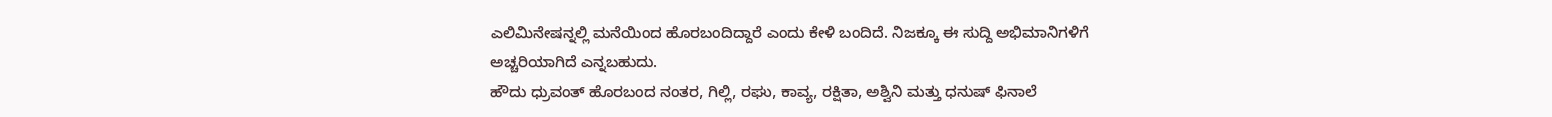ಎಲಿಮಿನೇಷನ್ನಲ್ಲಿ ಮನೆಯಿಂದ ಹೊರಬಂದಿದ್ದಾರೆ ಎಂದು ಕೇಳಿ ಬಂದಿದೆ. ನಿಜಕ್ಕೂ ಈ ಸುದ್ದಿ ಅಭಿಮಾನಿಗಳಿಗೆ ಅಚ್ಚರಿಯಾಗಿದೆ ಎನ್ನಬಹುದು.
ಹೌದು ಧ್ರುವಂತ್ ಹೊರಬಂದ ನಂತರ, ಗಿಲ್ಲಿ, ರಘು, ಕಾವ್ಯ, ರಕ್ಷಿತಾ, ಅಶ್ವಿನಿ ಮತ್ತು ಧನುಷ್ ಫಿನಾಲೆ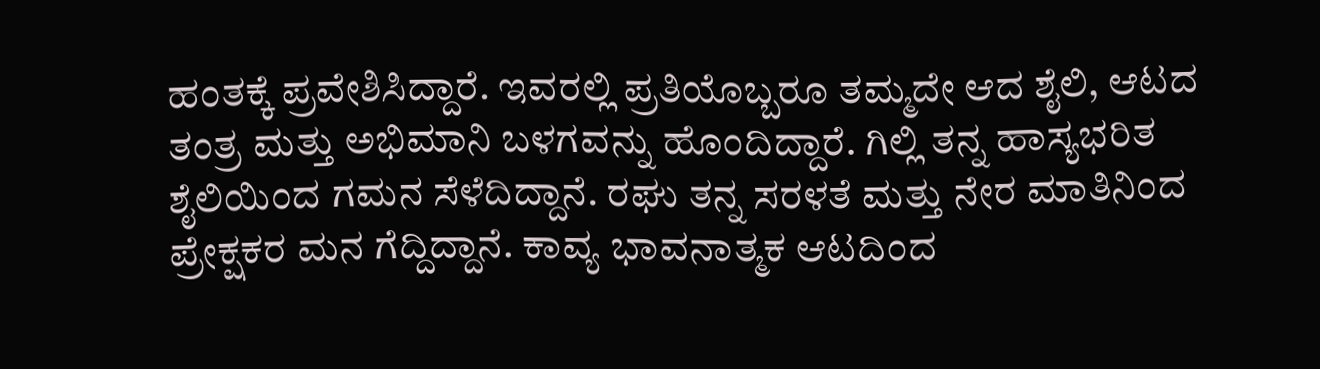ಹಂತಕ್ಕೆ ಪ್ರವೇಶಿಸಿದ್ದಾರೆ. ಇವರಲ್ಲಿ ಪ್ರತಿಯೊಬ್ಬರೂ ತಮ್ಮದೇ ಆದ ಶೈಲಿ, ಆಟದ ತಂತ್ರ ಮತ್ತು ಅಭಿಮಾನಿ ಬಳಗವನ್ನು ಹೊಂದಿದ್ದಾರೆ. ಗಿಲ್ಲಿ ತನ್ನ ಹಾಸ್ಯಭರಿತ ಶೈಲಿಯಿಂದ ಗಮನ ಸೆಳೆದಿದ್ದಾನೆ. ರಘು ತನ್ನ ಸರಳತೆ ಮತ್ತು ನೇರ ಮಾತಿನಿಂದ ಪ್ರೇಕ್ಷಕರ ಮನ ಗೆದ್ದಿದ್ದಾನೆ. ಕಾವ್ಯ ಭಾವನಾತ್ಮಕ ಆಟದಿಂದ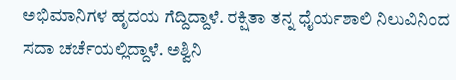ಅಭಿಮಾನಿಗಳ ಹೃದಯ ಗೆದ್ದಿದ್ದಾಳೆ. ರಕ್ಷಿತಾ ತನ್ನ ಧೈರ್ಯಶಾಲಿ ನಿಲುವಿನಿಂದ ಸದಾ ಚರ್ಚೆಯಲ್ಲಿದ್ದಾಳೆ. ಅಶ್ವಿನಿ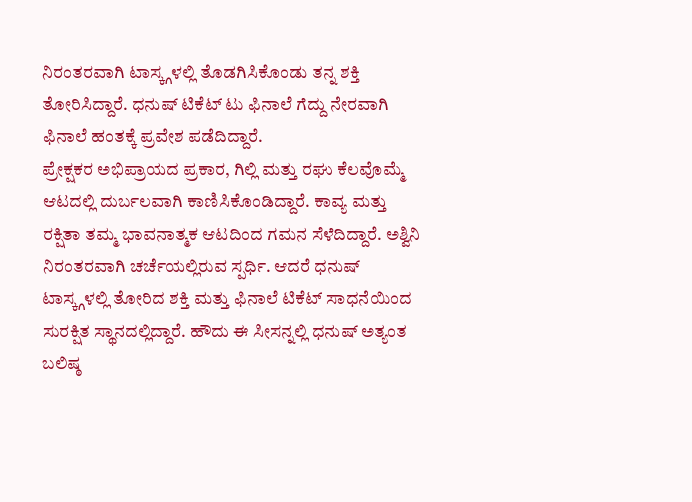ನಿರಂತರವಾಗಿ ಟಾಸ್ಕ್ಗಳಲ್ಲಿ ತೊಡಗಿಸಿಕೊಂಡು ತನ್ನ ಶಕ್ತಿ ತೋರಿಸಿದ್ದಾರೆ. ಧನುಷ್ ಟಿಕೆಟ್ ಟು ಫಿನಾಲೆ ಗೆದ್ದು ನೇರವಾಗಿ ಫಿನಾಲೆ ಹಂತಕ್ಕೆ ಪ್ರವೇಶ ಪಡೆದಿದ್ದಾರೆ.
ಪ್ರೇಕ್ಷಕರ ಅಭಿಪ್ರಾಯದ ಪ್ರಕಾರ, ಗಿಲ್ಲಿ ಮತ್ತು ರಘು ಕೆಲವೊಮ್ಮೆ ಆಟದಲ್ಲಿ ದುರ್ಬಲವಾಗಿ ಕಾಣಿಸಿಕೊಂಡಿದ್ದಾರೆ. ಕಾವ್ಯ ಮತ್ತು ರಕ್ಷಿತಾ ತಮ್ಮ ಭಾವನಾತ್ಮಕ ಆಟದಿಂದ ಗಮನ ಸೆಳೆದಿದ್ದಾರೆ. ಅಶ್ವಿನಿ ನಿರಂತರವಾಗಿ ಚರ್ಚೆಯಲ್ಲಿರುವ ಸ್ಪರ್ಧಿ. ಆದರೆ ಧನುಷ್ ಟಾಸ್ಕ್ಗಳಲ್ಲಿ ತೋರಿದ ಶಕ್ತಿ ಮತ್ತು ಫಿನಾಲೆ ಟಿಕೆಟ್ ಸಾಧನೆಯಿಂದ ಸುರಕ್ಷಿತ ಸ್ಥಾನದಲ್ಲಿದ್ದಾರೆ. ಹೌದು ಈ ಸೀಸನ್ನಲ್ಲಿ ಧನುಷ್ ಅತ್ಯಂತ ಬಲಿಷ್ಠ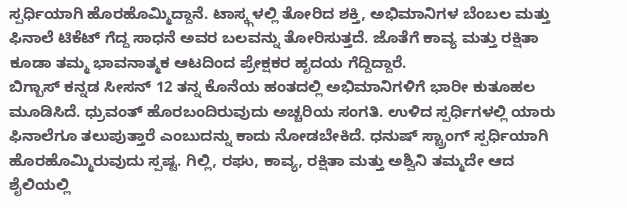ಸ್ಪರ್ಧಿಯಾಗಿ ಹೊರಹೊಮ್ಮಿದ್ದಾನೆ. ಟಾಸ್ಕ್ಗಳಲ್ಲಿ ತೋರಿದ ಶಕ್ತಿ, ಅಭಿಮಾನಿಗಳ ಬೆಂಬಲ ಮತ್ತು ಫಿನಾಲೆ ಟಿಕೆಟ್ ಗೆದ್ದ ಸಾಧನೆ ಅವರ ಬಲವನ್ನು ತೋರಿಸುತ್ತದೆ. ಜೊತೆಗೆ ಕಾವ್ಯ ಮತ್ತು ರಕ್ಷಿತಾ ಕೂಡಾ ತಮ್ಮ ಭಾವನಾತ್ಮಕ ಆಟದಿಂದ ಪ್ರೇಕ್ಷಕರ ಹೃದಯ ಗೆದ್ದಿದ್ದಾರೆ.
ಬಿಗ್ಬಾಸ್ ಕನ್ನಡ ಸೀಸನ್ 12 ತನ್ನ ಕೊನೆಯ ಹಂತದಲ್ಲಿ ಅಭಿಮಾನಿಗಳಿಗೆ ಭಾರೀ ಕುತೂಹಲ ಮೂಡಿಸಿದೆ. ಧ್ರುವಂತ್ ಹೊರಬಂದಿರುವುದು ಅಚ್ಚರಿಯ ಸಂಗತಿ. ಉಳಿದ ಸ್ಪರ್ಧಿಗಳಲ್ಲಿ ಯಾರು ಫಿನಾಲೆಗೂ ತಲುಪುತ್ತಾರೆ ಎಂಬುದನ್ನು ಕಾದು ನೋಡಬೇಕಿದೆ. ಧನುಷ್ ಸ್ಟ್ರಾಂಗ್ ಸ್ಪರ್ಧಿಯಾಗಿ ಹೊರಹೊಮ್ಮಿರುವುದು ಸ್ಪಷ್ಟ. ಗಿಲ್ಲಿ, ರಘು, ಕಾವ್ಯ, ರಕ್ಷಿತಾ ಮತ್ತು ಅಶ್ವಿನಿ ತಮ್ಮದೇ ಆದ ಶೈಲಿಯಲ್ಲಿ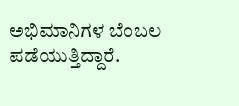ಅಭಿಮಾನಿಗಳ ಬೆಂಬಲ ಪಡೆಯುತ್ತಿದ್ದಾರೆ.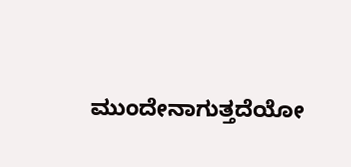ಮುಂದೇನಾಗುತ್ತದೆಯೋ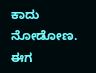ಕಾದು ನೋಡೋಣ. ಈಗ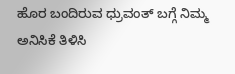ಹೊರ ಬಂದಿರುವ ಧ್ರುವಂತ್ ಬಗ್ಗೆ ನಿಮ್ಮ ಅನಿಸಿಕೆ ತಿಳಿಸಿ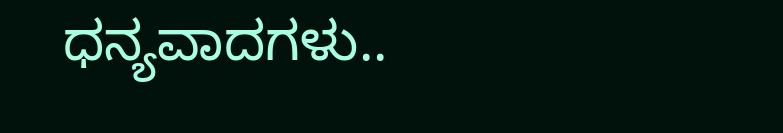ಧನ್ಯವಾದಗಳು..